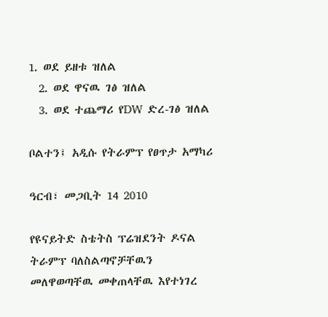1. ወደ ይዘቱ ዝለል
  2. ወደ ዋናዉ ገፅ ዝለል
  3. ወደ ተጨማሪ የDW ድረ-ገፅ ዝለል

ቦልተን፤ አዲሱ የትራምፕ የፀጥታ አማካሪ

ዓርብ፣ መጋቢት 14 2010

የዩናይትድ ስቴትስ ፕሬዝደንት ዶናል ትራምፕ ባለስልጣኖቻቸዉን መለዋወጣቸዉ መቀጠላቸዉ እየተነገረ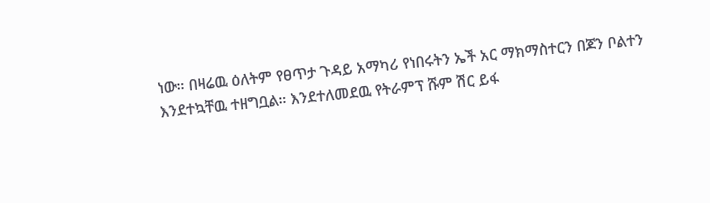ነው። በዛሬዉ ዕለትም የፀጥታ ጉዳይ አማካሪ የነበሩትን ኤች አር ማክማስተርን በጆን ቦልተን እንደተኳቸዉ ተዘግቧል። እንደተለመደዉ የትራምፕ ሹም ሽር ይፋ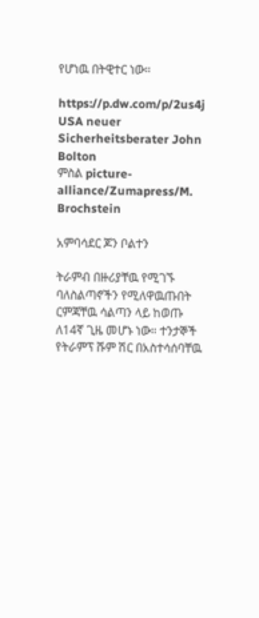የሆነዉ በትዊተር ነው።

https://p.dw.com/p/2us4j
USA neuer Sicherheitsberater John Bolton
ምስል picture-alliance/Zumapress/M. Brochstein

አምባሳደር ጆን ቦልተን

ትራምብ በዙሪያቸዉ የሚገኙ ባለስልጣኖችን የሚለዋዉጡበት ርምጃቸዉ ሳልጣን ላይ ከወጡ ለ14ኛ ጊዜ መሆኑ ነው። ተንታኞች የትራምፕ ሹም ሽር በአስተሳሰባቸዉ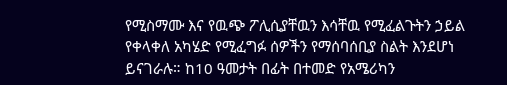የሚስማሙ እና የዉጭ ፖሊሲያቸዉን እሳቸዉ የሚፈልጉትን ኃይል የቀላቀለ አካሄድ የሚፈግፉ ሰዎችን የማሰባሰቢያ ስልት እንደሆነ ይናገራሉ። ከ10 ዓመታት በፊት በተመድ የአሜሪካን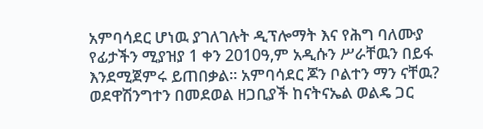አምባሳደር ሆነዉ ያገለገሉት ዲፕሎማት እና የሕግ ባለሙያ የፊታችን ሚያዝያ 1 ቀን 2010ዓ,ም አዲሱን ሥራቸዉን በይፋ እንደሚጀምሩ ይጠበቃል። አምባሳደር ጆን ቦልተን ማን ናቸዉ? ወደዋሽንግተን በመደወል ዘጋቢያች ከናትናኤል ወልዴ ጋር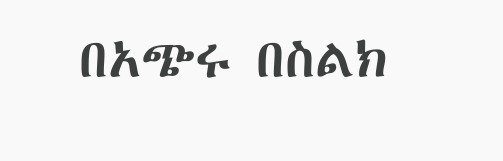በአጭሩ በስልክ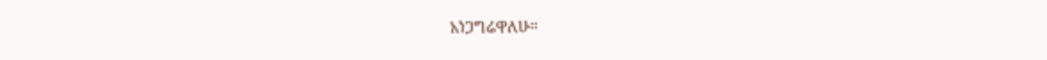አነጋግሬዋለሁ።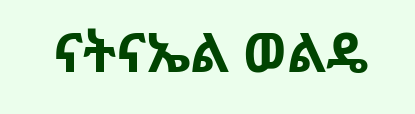ናትናኤል ወልዴ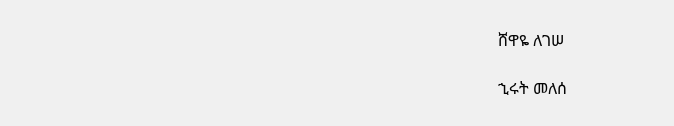ሸዋዬ ለገሠ

ኂሩት መለሰ